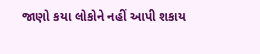જાણો કયા લોકોને નહીં આપી શકાય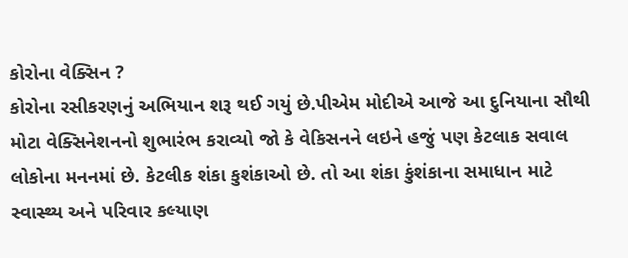કોરોના વેક્સિન ?
કોરોના રસીકરણનું અભિયાન શરૂ થઈ ગયું છે.પીએમ મોદીએ આજે આ દુનિયાના સૌથી મોટા વેક્સિનેશનનો શુભારંભ કરાવ્યો જો કે વેકિસનને લઇને હજું પણ કેટલાક સવાલ લોકોના મનનમાં છે. કેટલીક શંકા કુશંકાઓ છે. તો આ શંકા કુંશંકાના સમાધાન માટે સ્વાસ્થ્ય અને પરિવાર કલ્યાણ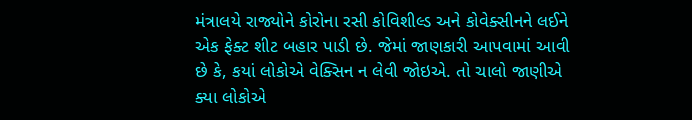મંત્રાલયે રાજ્યોને કોરોના રસી કોવિશીલ્ડ અને કોવેક્સીનને લઈને એક ફેક્ટ શીટ બહાર પાડી છે. જેમાં જાણકારી આપવામાં આવી છે કે, કયાં લોકોએ વેક્સિન ન લેવી જોઇએ. તો ચાલો જાણીએ ક્યા લોકોએ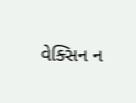વેક્સિન ન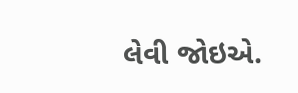લેવી જોઇએ.